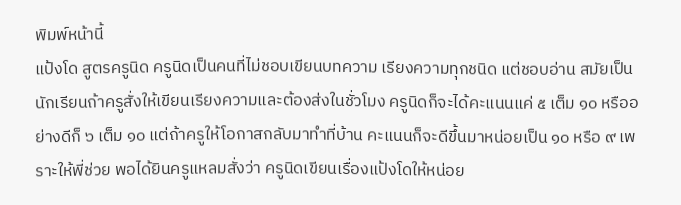พิมพ์หน้านี้
แป้งโด สูตรครูนิด ครูนิดเป็นคนที่ไม่ชอบเขียนบทความ เรียงความทุกชนิด แต่ชอบอ่าน สมัยเป็นนักเรียนถ้าครูสั่งให้เขียนเรียงความและต้องส่งในชั่วโมง ครูนิดก็จะได้คะแนนแค่ ๕ เต็ม ๑๐ หรืออย่างดีก็ ๖ เต็ม ๑๐ แต่ถ้าครูให้โอกาสกลับมาทำที่บ้าน คะแนนก็จะดีขึ้นมาหน่อยเป็น ๑๐ หรือ ๙ เพราะให้พี่ช่วย พอได้ยินครูแหลมสั่งว่า ครูนิดเขียนเรื่องแป้งโดให้หน่อย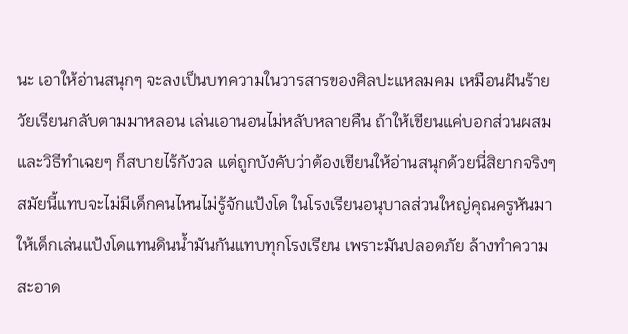นะ เอาให้อ่านสนุกๆ จะลงเป็นบทความในวารสารของศิลปะแหลมคม เหมือนฝันร้ายวัยเรียนกลับตามมาหลอน เล่นเอานอนไม่หลับหลายคืน ถ้าให้เขียนแค่บอกส่วนผสม และวิธีทำเฉยๆ ก็สบายไร้กังวล แต่ถูกบังคับว่าต้องเขียนให้อ่านสนุกด้วยนี่สิยากจริงๆ สมัยนี้แทบจะไม่มีเด็กคนไหนไม่รู้จักแป้งโด ในโรงเรียนอนุบาลส่วนใหญ่คุณครูหันมาให้เด็กเล่นแป้งโดแทนดินน้ำมันกันแทบทุกโรงเรียน เพราะมันปลอดภัย ล้างทำความสะอาด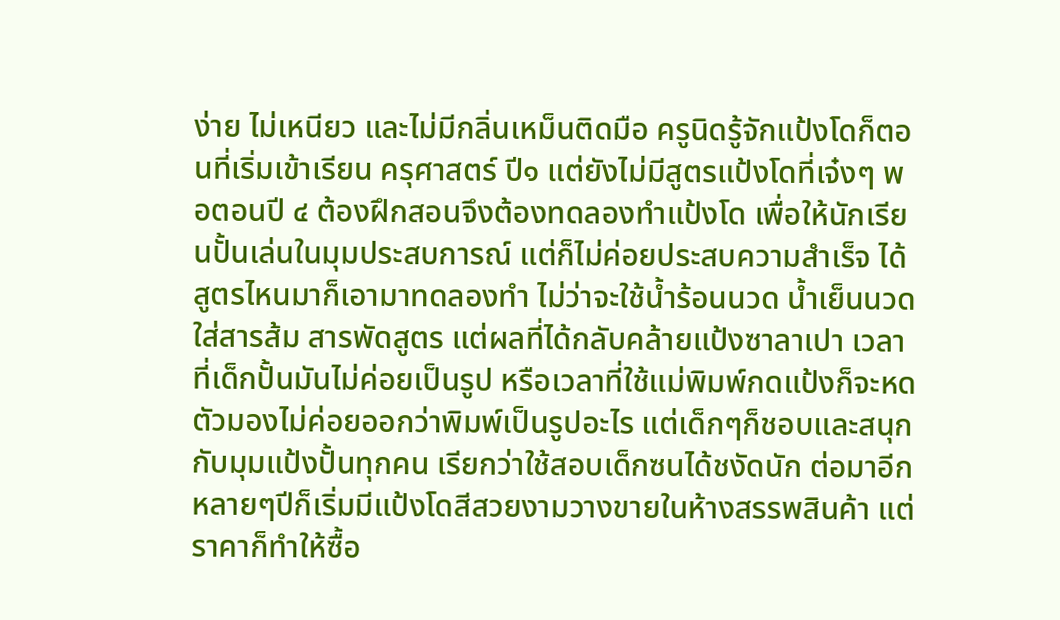ง่าย ไม่เหนียว และไม่มีกลิ่นเหม็นติดมือ ครูนิดรู้จักแป้งโดก็ตอนที่เริ่มเข้าเรียน ครุศาสตร์ ปี๑ แต่ยังไม่มีสูตรแป้งโดที่เจ๋งๆ พอตอนปี ๔ ต้องฝึกสอนจึงต้องทดลองทำแป้งโด เพื่อให้นักเรียนปั้นเล่นในมุมประสบการณ์ แต่ก็ไม่ค่อยประสบความสำเร็จ ได้สูตรไหนมาก็เอามาทดลองทำ ไม่ว่าจะใช้น้ำร้อนนวด น้ำเย็นนวด ใส่สารส้ม สารพัดสูตร แต่ผลที่ได้กลับคล้ายแป้งซาลาเปา เวลาที่เด็กปั้นมันไม่ค่อยเป็นรูป หรือเวลาที่ใช้แม่พิมพ์กดแป้งก็จะหดตัวมองไม่ค่อยออกว่าพิมพ์เป็นรูปอะไร แต่เด็กๆก็ชอบและสนุกกับมุมแป้งปั้นทุกคน เรียกว่าใช้สอบเด็กซนได้ชงัดนัก ต่อมาอีกหลายๆปีก็เริ่มมีแป้งโดสีสวยงามวางขายในห้างสรรพสินค้า แต่ราคาก็ทำให้ซื้อ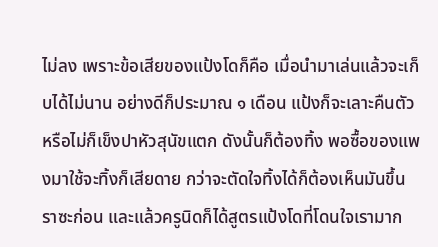ไม่ลง เพราะข้อเสียของแป้งโดก็คือ เมื่อนำมาเล่นแล้วจะเก็บได้ไม่นาน อย่างดีก็ประมาณ ๑ เดือน แป้งก็จะเลาะคืนตัว หรือไม่ก็เข็งปาหัวสุนัขแตก ดังนั้นก็ต้องทิ้ง พอซื้อของแพงมาใช้จะทิ้งก็เสียดาย กว่าจะตัดใจทิ้งได้ก็ต้องเห็นมันขึ้นราซะก่อน และแล้วครูนิดก็ได้สูตรแป้งโดที่โดนใจเรามาก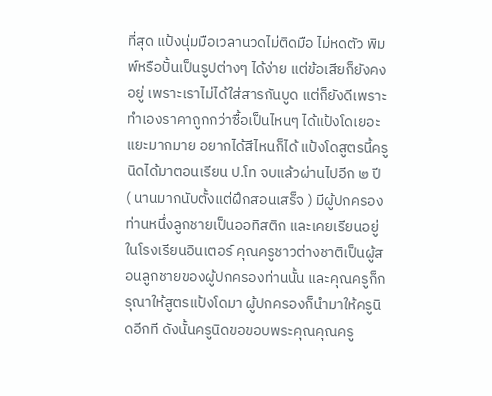ที่สุด แป้งนุ่มมือเวลานวดไม่ติดมือ ไม่หดตัว พิมพ์หรือปั้นเป็นรูปต่างๆ ได้ง่าย แต่ข้อเสียก็ยังคงอยู่ เพราะเราไม่ได้ใส่สารกันบูด แต่ก็ยังดีเพราะทำเองราคาถูกกว่าซื้อเป็นไหนๆ ได้แป้งโดเยอะแยะมากมาย อยากได้สีไหนก็ได้ แป้งโดสูตรนี้ครูนิดได้มาตอนเรียน ป.โท จบแล้วผ่านไปอีก ๒ ปี ( นานมากนับตั้งแต่ฝึกสอนเสร็จ ) มีผู้ปกครองท่านหนึ่งลูกชายเป็นออทิสติก และเคยเรียนอยู่ในโรงเรียนอินเตอร์ คุณครูชาวต่างชาติเป็นผู้สอนลูกชายของผู้ปกครองท่านนั้น และคุณครูก็กรุณาให้สูตรแป้งโดมา ผู้ปกครองก็นำมาให้ครูนิดอีกที ดังนั้นครูนิดขอขอบพระคุณคุณครู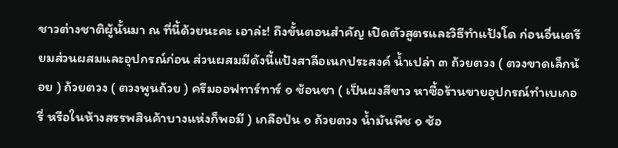ชาวต่างชาติผู้นั้นมา ณ ที่นี้ด้วยนะคะ เอาล่ะ! ถึงขั้นตอนสำคัญ เปิดตัวสูตรและวิธีทำแป้งโด ก่อนอื่นเตรียมส่วนผสมและอุปกรณ์ก่อน ส่วนผสมมีดังนี้แป้งสาลีอเนกประสงค์ น้ำเปล่า ๓ ถ้วยตวง ( ตวงขาดเล็กน้อย ) ถ้วยตวง ( ตวงพูนถ้วย ) ครีมออฟทาร์ทาร์ ๑ ช้อนชา ( เป็นผงสีขาว หาซื้อร้านขายอุปกรณ์ทำเบเกอรี่ หรือในห้างสรรพสินค้าบางแห่งก็พอมี ) เกลือป่น ๑ ถ้วยตวง น้ำมันพืช ๑ ช้อ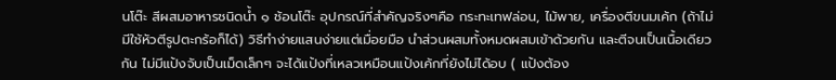นโต๊ะ สีผสมอาหารชนิดน้ำ ๑ ช้อนโต๊ะ อุปกรณ์ที่สำคัญจริงๆคือ กระทะเทฟล่อน, ไม้พาย, เครื่องตีขนมเค้ก (ถ้าไม่มีใช้หัวตีรูปตะกร้อก็ได้) วิธีทำง่ายแสนง่ายแต่เมื่อยมือ นำส่วนผสมทั้งหมดผสมเข้าด้วยกัน และตีจนเป็นเนื้อเดียวกัน ไม่มีแป้งจับเป็นเม็ดเล็กๆ จะได้แป้งที่เหลวเหมือนแป้งเค้กที่ยังไม่ได้อบ ( แป้งต้อง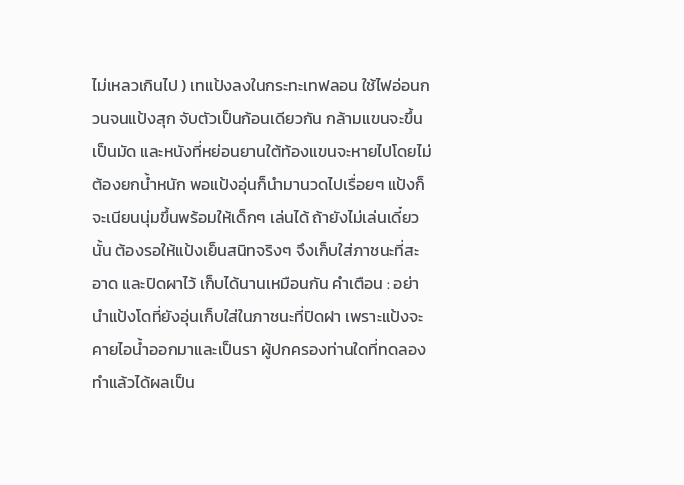ไม่เหลวเกินไป ) เทแป้งลงในกระทะเทฟลอน ใช้ไฟอ่อนกวนจนแป้งสุก จับตัวเป็นก้อนเดียวกัน กล้ามแขนจะขึ้นเป็นมัด และหนังที่หย่อนยานใต้ท้องแขนจะหายไปโดยไม่ต้องยกน้ำหนัก พอแป้งอุ่นก็นำมานวดไปเรื่อยๆ แป้งก็จะเนียนนุ่มขึ้นพร้อมให้เด็กๆ เล่นได้ ถ้ายังไม่เล่นเดี๋ยวนั้น ต้องรอให้แป้งเย็นสนิทจริงๆ จึงเก็บใส่ภาชนะที่สะอาด และปิดผาไว้ เก็บได้นานเหมือนกัน คำเตือน : อย่านำแป้งโดที่ยังอุ่นเก็บใส่ในภาชนะที่ปิดฝา เพราะแป้งจะคายไอน้ำออกมาและเป็นรา ผู้ปกครองท่านใดที่ทดลองทำแล้วได้ผลเป็น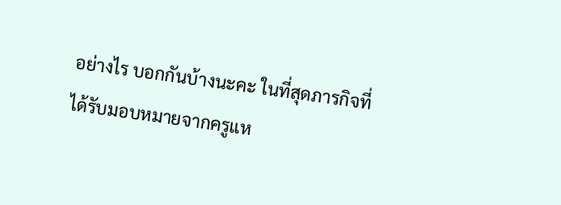อย่างไร บอกกันบ้างนะคะ ในที่สุดภารกิจที่ได้รับมอบหมายจากครูแห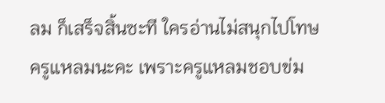ลม ก็เสร็จสิ้นซะที ใครอ่านไม่สนุกไปโทษครูแหลมนะคะ เพราะครูแหลมชอบข่ม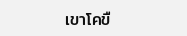เขาโคขื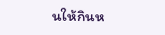นให้กินห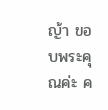ญ้า ขอบพระคุณค่ะ ค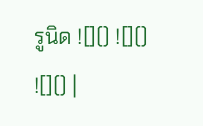รูนิด ![]() ![]() ![]() |